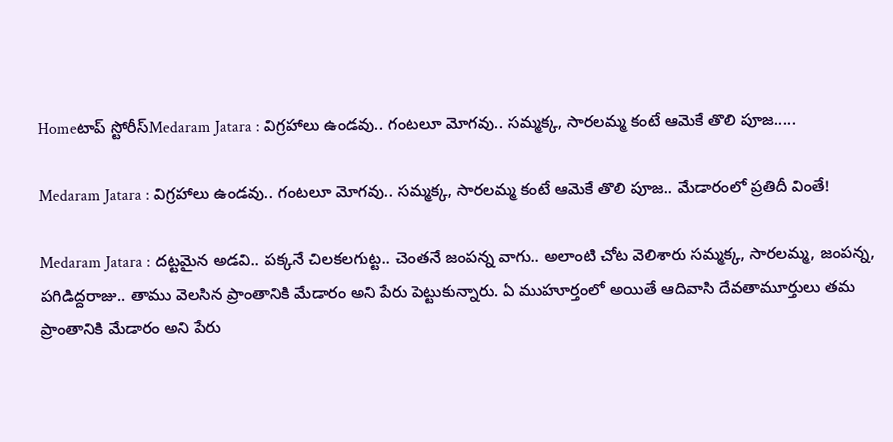Homeటాప్ స్టోరీస్Medaram Jatara : విగ్రహాలు ఉండవు.. గంటలూ మోగవు.. సమ్మక్క, సారలమ్మ కంటే ఆమెకే తొలి పూజ.....

Medaram Jatara : విగ్రహాలు ఉండవు.. గంటలూ మోగవు.. సమ్మక్క, సారలమ్మ కంటే ఆమెకే తొలి పూజ.. మేడారంలో ప్రతిదీ వింతే!

Medaram Jatara : దట్టమైన అడవి.. పక్కనే చిలకలగుట్ట.. చెంతనే జంపన్న వాగు.. అలాంటి చోట వెలిశారు సమ్మక్క, సారలమ్మ, జంపన్న, పగిడిద్దరాజు.. తాము వెలసిన ప్రాంతానికి మేడారం అని పేరు పెట్టుకున్నారు. ఏ ముహూర్తంలో అయితే ఆదివాసి దేవతామూర్తులు తమ ప్రాంతానికి మేడారం అని పేరు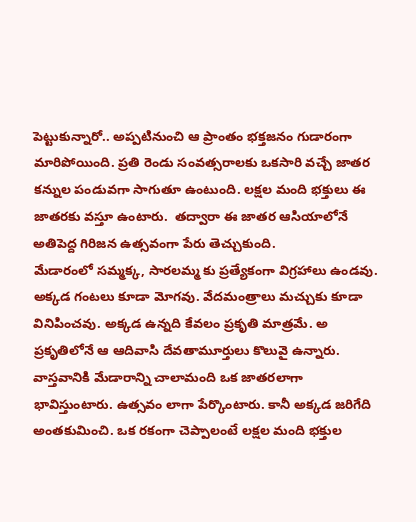పెట్టుకున్నారో.. అప్పటినుంచి ఆ ప్రాంతం భక్తజనం గుడారంగా మారిపోయింది. ప్రతి రెండు సంవత్సరాలకు ఒకసారి వచ్చే జాతర కన్నుల పండువగా సాగుతూ ఉంటుంది. లక్షల మంది భక్తులు ఈ జాతరకు వస్తూ ఉంటారు.  తద్వారా ఈ జాతర ఆసియాలోనే అతిపెద్ద గిరిజన ఉత్సవంగా పేరు తెచ్చుకుంది.
మేడారంలో సమ్మక్క, సారలమ్మ కు ప్రత్యేకంగా విగ్రహాలు ఉండవు. అక్కడ గంటలు కూడా మోగవు. వేదమంత్రాలు మచ్చుకు కూడా వినిపించవు. అక్కడ ఉన్నది కేవలం ప్రకృతి మాత్రమే. అ ప్రకృతిలోనే ఆ ఆదివాసి దేవతామూర్తులు కొలువై ఉన్నారు. వాస్తవానికి మేడారాన్ని చాలామంది ఒక జాతరలాగా భావిస్తుంటారు. ఉత్సవం లాగా పేర్కొంటారు. కానీ అక్కడ జరిగేది అంతకుమించి. ఒక రకంగా చెప్పాలంటే లక్షల మంది భక్తుల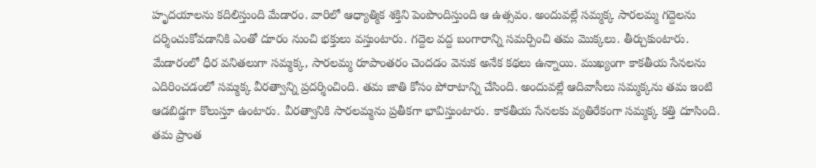హృదయాలను కదిలిస్తుంది మేడారం. వారిలో ఆధ్యాత్మిక శక్తిని పెంపొందిస్తుంది ఆ ఉత్సవం. అందువల్లే సమ్మక్క సారలమ్మ గద్దెలను దర్శించుకోవడానికి ఎంతో దూరం నుంచి భక్తులు వస్తుంటారు. గద్దెల వద్ద బంగారాన్ని సమర్పించి తమ మొక్కలు. తీర్చుకుంటారు.
మేడారంలో ధీర వనితలుగా సమ్మక్క, సారలమ్మ రూపాంతరం చెందడం వెనుక అనేక కథలు ఉన్నాయి. ముఖ్యంగా కాకతీయ సేనలను ఎదిరించడంలో సమ్మక్క వీరత్వాన్ని ప్రదర్శించింది. తమ జాతి కోసం పోరాటాన్ని చేసింది. అందువల్లే ఆదివాసీలు సమ్మక్కను తమ ఇంటి ఆడబిడ్డగా కొలుస్తూ ఉంటారు. వీరత్వానికి సారలమ్మను ప్రతీకగా భావిస్తుంటారు. కాకతీయ సేనలకు వ్యతిరేకంగా సమ్మక్క కత్తి దూసింది. తమ ప్రాంత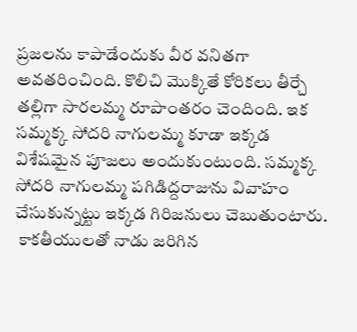ప్రజలను కాపాడేందుకు వీర వనితగా అవతరించింది. కొలిచి మొక్కితే కోరికలు తీర్చే తల్లిగా సారలమ్మ రూపాంతరం చెందింది. ఇక సమ్మక్క సోదరి నాగులమ్మ కూడా ఇక్కడ విశేషమైన పూజలు అందుకుంటుంది. సమ్మక్క సోదరి నాగులమ్మ పగిడిద్దరాజును వివాహం చేసుకున్నట్టు ఇక్కడ గిరిజనులు చెబుతుంటారు.
 కాకతీయులతో నాడు జరిగిన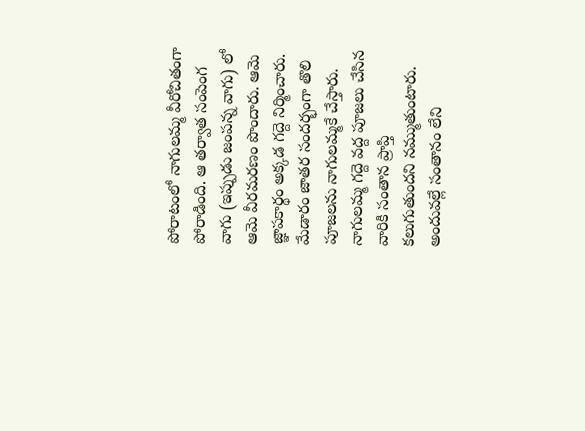పోరాటంలో నాగులమ్మ వీరోచితంగా పోరాడింది. ఆ తర్వాత సంపెంగ వాగు (ఇప్పుడు జంపన్న వాగు) లో ఆమె వీరమరణం పొందారు. ఆమె జ్ఞాపకార్థం అక్కడ గద్దె నిర్మించారు. మేడారం జాతర సందర్భంగా తొలి పూజలను నాగులమ్మకే చేస్తారు. నాగులమ్మ గద్దె వద్ద పూజలు చేసిన వారికి సంతాన ప్రాప్తి కలుగుతుందని నమ్ముతుంటారు. అందువల్లే సంతానం లేని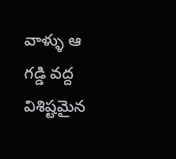వాళ్ళు ఆ గడ్డి వద్ద విశిష్టమైన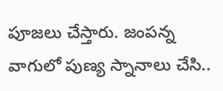పూజలు చేస్తారు. జంపన్న వాగులో పుణ్య స్నానాలు చేసి..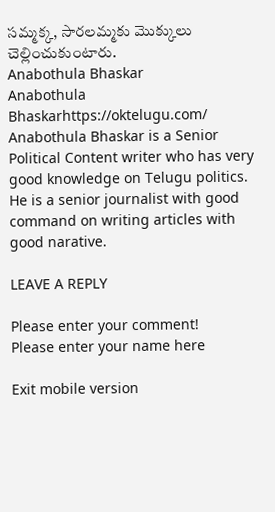సమ్మక్క, సారలమ్మకు మొక్కులు చెల్లించుకుంటారు.
Anabothula Bhaskar
Anabothula Bhaskarhttps://oktelugu.com/
Anabothula Bhaskar is a Senior Political Content writer who has very good knowledge on Telugu politics. He is a senior journalist with good command on writing articles with good narative.

LEAVE A REPLY

Please enter your comment!
Please enter your name here

Exit mobile version